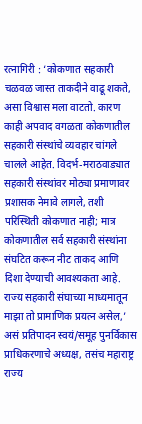रत्नागिरी : ‘कोकणात सहकारी चळवळ जास्त ताकदीने वाढू शकते, असा विश्वास मला वाटतो. कारण काही अपवाद वगळता कोकणातील सहकारी संस्थांचे व्यवहार चांगले चालले आहेत. विदर्भ-मराठवाड्यात सहकारी संस्थांवर मोठ्या प्रमाणावर प्रशासक नेमावे लागले, तशी परिस्थिती कोकणात नाही; मात्र कोकणातील सर्व सहकारी संस्थांना संघटित करून नीट ताकद आणि दिशा देण्याची आवश्यकता आहे. राज्य सहकारी संघाच्या माध्यमातून माझा तो प्रामाणिक प्रयत्न असेल,’ असं प्रतिपादन स्वयं/समूह पुनर्विकास प्राधिकरणाचे अध्यक्ष, तसंच महाराष्ट्र राज्य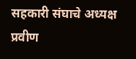सहकारी संघाचे अध्यक्ष प्रवीण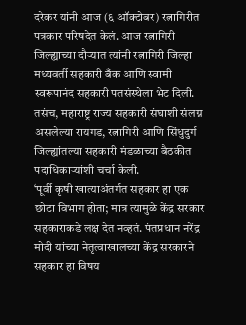दरेकर यांनी आज (६ ऑक्टोबर) रत्नागिरीत पत्रकार परिषदेत केलं. आज रत्नागिरी जिल्ह्याच्या दौऱ्यात त्यांनी रत्नागिरी जिल्हा मध्यवर्ती सहकारी बँक आणि स्वामी स्वरूपानंद सहकारी पतसंस्थेला भेट दिली. तसंच, महाराष्ट्र राज्य सहकारी संघाशी संलग्न असलेल्या रायगड, रत्नागिरी आणि सिंधुदुर्ग जिल्ह्यांतल्या सहकारी मंडळाच्या बैठकीत पदाधिकाऱ्यांशी चर्चा केली.
‘पूर्वी कृषी खात्याअंतर्गत सहकार हा एक छोटा विभाग होता; मात्र त्यामुळे केंद्र सरकार सहकाराकडे लक्ष देत नव्हतं. पंतप्रधान नरेंद्र मोदी यांच्या नेतृत्वाखालच्या केंद्र सरकारने सहकार हा विषय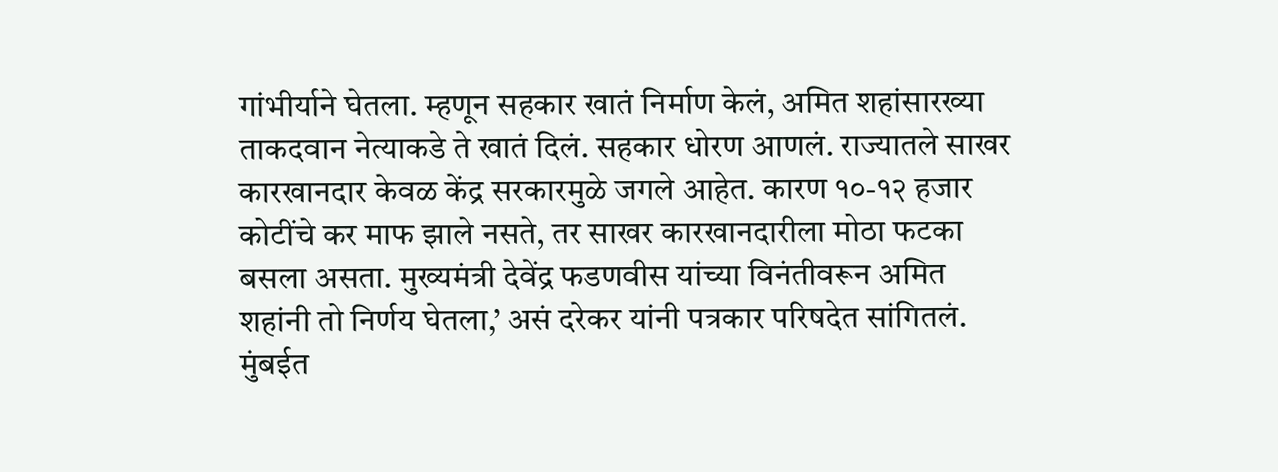गांभीर्याने घेतला. म्हणून सहकार खातं निर्माण केलं, अमित शहांसारख्या ताकदवान नेत्याकडे ते खातं दिलं. सहकार धोरण आणलं. राज्यातले साखर कारखानदार केवळ केंद्र सरकारमुळे जगले आहेत. कारण १०-१२ हजार कोटींचे कर माफ झाले नसते, तर साखर कारखानदारीला मोठा फटका बसला असता. मुख्यमंत्री देवेंद्र फडणवीस यांच्या विनंतीवरून अमित शहांनी तो निर्णय घेतला,’ असं दरेकर यांनी पत्रकार परिषदेत सांगितलं.
मुंबईत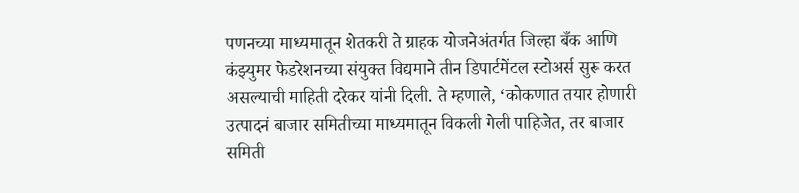पणनच्या माध्यमातून शेतकरी ते ग्राहक योजनेअंतर्गत जिल्हा बँक आणि कंझ्युमर फेडरेशनच्या संयुक्त विद्यमाने तीन डिपार्टमेंटल स्टोअर्स सुरू करत असल्याची माहिती दरेकर यांनी दिली. ते म्हणाले, ‘कोकणात तयार होणारी उत्पादनं बाजार समितीच्या माध्यमातून विकली गेली पाहिजेत, तर बाजार समिती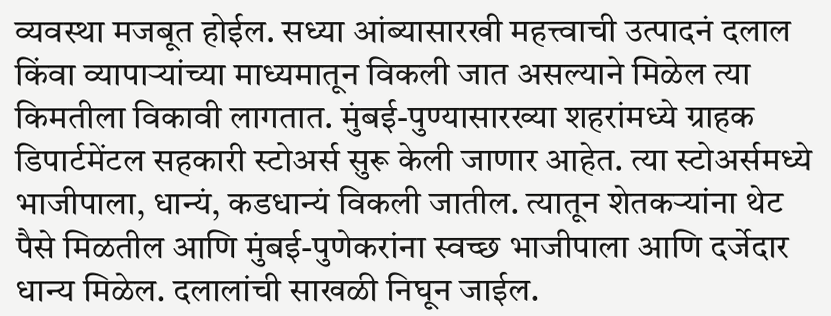व्यवस्था मजबूत होईल. सध्या आंब्यासारखी महत्त्वाची उत्पादनं दलाल किंवा व्यापाऱ्यांच्या माध्यमातून विकली जात असल्याने मिळेल त्या किमतीला विकावी लागतात. मुंबई-पुण्यासारख्या शहरांमध्ये ग्राहक डिपार्टमेंटल सहकारी स्टोअर्स सुरू केली जाणार आहेत. त्या स्टोअर्समध्ये भाजीपाला, धान्यं, कडधान्यं विकली जातील. त्यातून शेतकऱ्यांना थेट पैसे मिळतील आणि मुंबई-पुणेकरांना स्वच्छ भाजीपाला आणि दर्जेदार धान्य मिळेल. दलालांची साखळी निघून जाईल.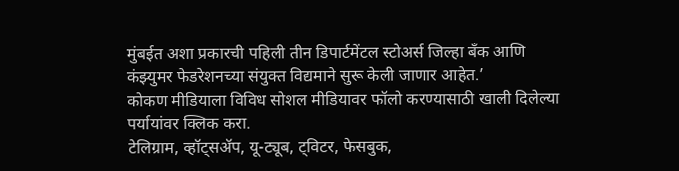मुंबईत अशा प्रकारची पहिली तीन डिपार्टमेंटल स्टोअर्स जिल्हा बँक आणि कंझ्युमर फेडरेशनच्या संयुक्त विद्यमाने सुरू केली जाणार आहेत.’
कोकण मीडियाला विविध सोशल मीडियावर फॉलो करण्यासाठी खाली दिलेल्या पर्यायांवर क्लिक करा.
टेलिग्राम, व्हॉट्सॲप, यू-ट्यूब, ट्विटर, फेसबुक,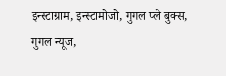इन्स्टाग्राम, इन्स्टामोजो, गुगल प्ले बुक्स, गुगल न्यूज,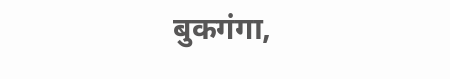बुकगंगा,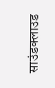साउंडक्लाउड